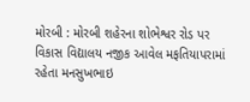મોરબી : મોરબી શહેરના શોભેશ્વર રોડ પર વિકાસ વિદ્યાલય નજીક આવેલ મફતિયાપરામાં રહેતા મનસુખભાઇ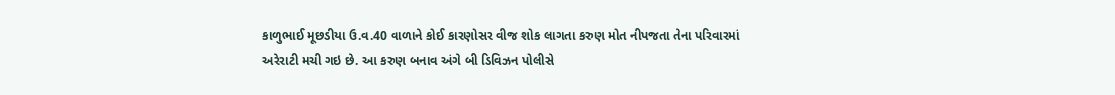કાળુભાઈ મૂછડીયા ઉ.વ.40 વાળાને કોઈ કારણોસર વીજ શોક લાગતા કરુણ મોત નીપજતા તેના પરિવારમાં અરેરાટી મચી ગઇ છે. આ કરુણ બનાવ અંગે બી ડિવિઝન પોલીસે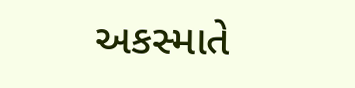અકસ્માતે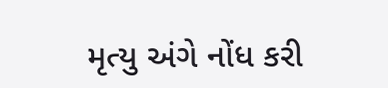મૃત્યુ અંગે નોંધ કરી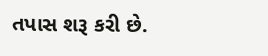તપાસ શરૂ કરી છે.